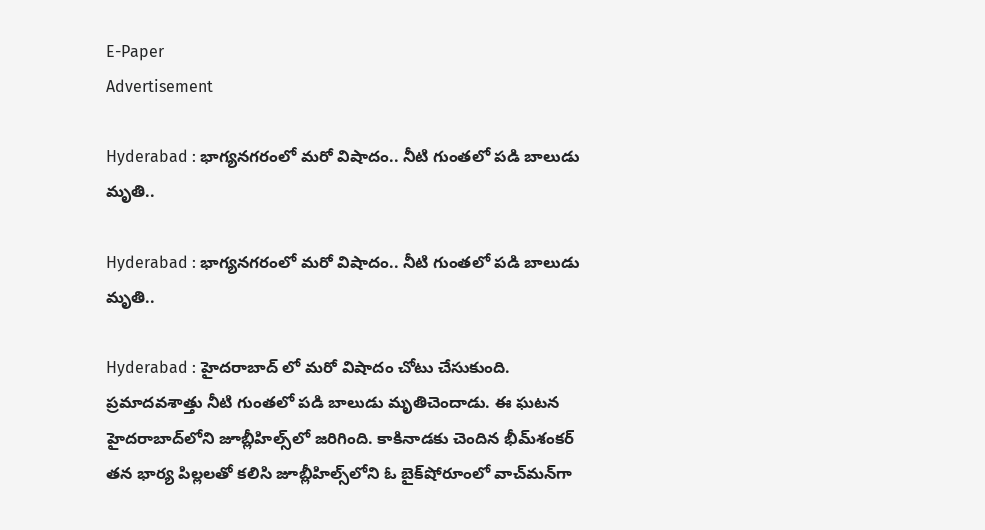E-Paper
Advertisement

Hyderabad : భాగ్యనగరంలో మరో విషాదం.. నీటి గుంతలో పడి బాలుడు మృతి..

Hyderabad : భాగ్యనగరంలో మరో విషాదం.. నీటి గుంతలో పడి బాలుడు మృతి..

Hyderabad : హైదరాబాద్ లో మరో విషాదం చోటు చేసుకుంది. ప్రమాదవశాత్తు నీటి గుంతలో పడి బాలుడు మృతిచెందాడు. ఈ ఘటన హైదరాబాద్‌లోని జూబ్లీహిల్స్‌లో జరిగింది. కాకినాడకు చెందిన భీమ్‌శంకర్‌ తన భార్య పిల్లలతో కలిసి జూబ్లీహిల్స్‌లోని ఓ బైక్‌షోరూంలో వాచ్‌మన్‌గా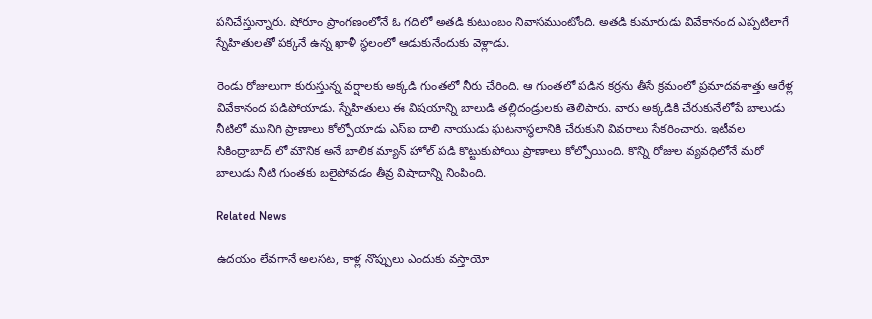పనిచేస్తున్నారు. షోరూం ప్రాంగణంలోనే ఓ గదిలో అతడి కుటుంబం నివాసముంటోంది. అతడి కుమారుడు వివేకానంద ఎప్పటిలాగే స్నేహితులతో పక్కనే ఉన్న ఖాళీ స్థలంలో ఆడుకునేందుకు వెళ్లాడు.

రెండు రోజులుగా కురుస్తున్న వర్షాలకు అక్కడి గుంతలో నీరు చేరింది. ఆ గుంతలో పడిన కర్రను తీసే క్రమంలో ప్రమాదవశాత్తు ఆరేళ్ల వివేకానంద పడిపోయాడు. స్నేహితులు ఈ విషయాన్ని బాలుడి తల్లిదండ్రులకు తెలిపారు. వారు అక్కడికి చేరుకునేలోపే బాలుడు నీటిలో మునిగి ప్రాణాలు కోల్పోయాడు ఎస్ఐ దాలి నాయుడు ఘటనాస్థలానికి చేరుకుని వివరాలు సేకరించారు. ఇటీవల సికింద్రాబాద్ లో మౌనిక అనే బాలిక మ్యాన్ హోల్ పడి కొట్టుకుపోయి ప్రాణాలు కోల్పోయింది. కొన్ని రోజుల వ్యవధిలోనే మరో బాలుడు నీటి గుంతకు బలైపోవడం తీవ్ర విషాదాన్ని నింపింది.

Related News

ఉదయం లేవగానే అలసట, కాళ్ల నొప్పులు ఎందుకు వస్తాయో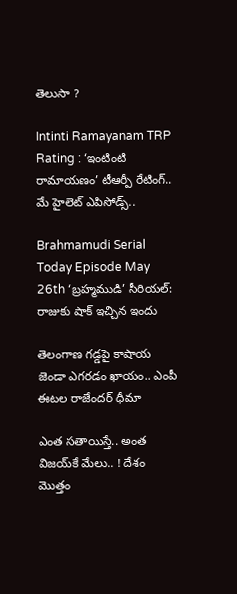తెలుసా ?

Intinti Ramayanam TRP Rating : ‘ఇంటింటి రామాయణం’ టీఆర్పీ రేటింగ్.. మే హైలెట్ ఎపిసోడ్స్..

Brahmamudi Serial Today Episode May 26th ‘బ్రహ్మముడి’ సీరియల్‌:  రాజుకు షాక్ ఇచ్చిన ఇందు

తెలంగాణ గడ్డపై కాషాయ జెండా ఎగరడం ఖాయం.. ఎంపీ ఈటల రాజేందర్ ధీమా

ఎంత స‌తాయిస్తే.. అంత విజ‌య్‌కే మేలు.. ! దేశం మొత్తం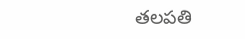త‌ల‌ప‌తి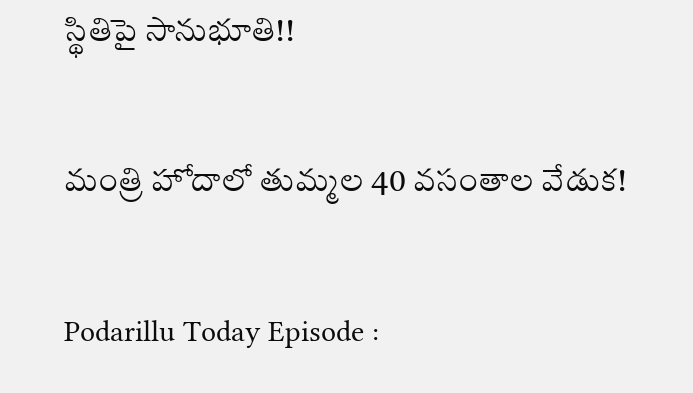స్థితిపై సానుభూతి!!

మంత్రి హోదాలో తుమ్మల 40 వసంతాల వేడుక!

Podarillu Today Episode :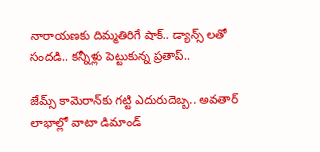నారాయణకు దిమ్మతిరిగే షాక్.. డ్యాన్స్ లతో సందడి.. కన్నీళ్లు పెట్టుకున్న ప్రతాప్..

జేమ్స్ కామెరాన్‌కు గట్టి ఎదురుదెబ్బ.. అవతార్ లాభాల్లో వాటా డిమాండ్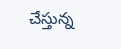చేస్తున్న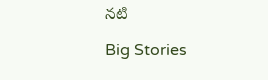నటి

Big Stories